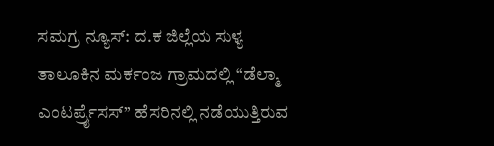ಸಮಗ್ರ ನ್ಯೂಸ್: ದ.ಕ ಜಿಲ್ಲೆಯ ಸುಳ್ಯ ತಾಲೂಕಿನ ಮರ್ಕಂಜ ಗ್ರಾಮದಲ್ಲಿ “ಡೆಲ್ಮಾ ಎಂಟರ್ಪ್ರೈಸಸ್’’ ಹೆಸರಿನಲ್ಲಿ ನಡೆಯುತ್ತಿರುವ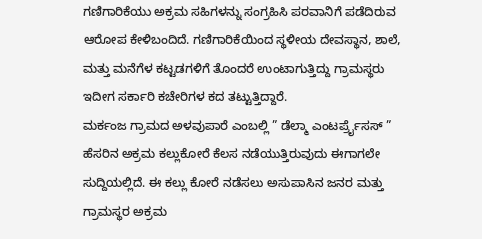ಗಣಿಗಾರಿಕೆಯು ಅಕ್ರಮ ಸಹಿಗಳನ್ನು ಸಂಗ್ರಹಿಸಿ ಪರವಾನಿಗೆ ಪಡೆದಿರುವ ಆರೋಪ ಕೇಳಿಬಂದಿದೆ. ಗಣಿಗಾರಿಕೆಯಿಂದ ಸ್ಥಳೀಯ ದೇವಸ್ಥಾನ, ಶಾಲೆ, ಮತ್ತು ಮನೆಗೆಳ ಕಟ್ಟಡಗಳಿಗೆ ತೊಂದರೆ ಉಂಟಾಗುತ್ತಿದ್ದು ಗ್ರಾಮಸ್ಥರು ಇದೀಗ ಸರ್ಕಾರಿ ಕಚೇರಿಗಳ ಕದ ತಟ್ಟುತ್ತಿದ್ದಾರೆ.
ಮರ್ಕಂಜ ಗ್ರಾಮದ ಅಳವುಪಾರೆ ಎಂಬಲ್ಲಿ ” ಡೆಲ್ಮಾ ಎಂಟರ್ಪ್ರೈಸಸ್ ” ಹೆಸರಿನ ಅಕ್ರಮ ಕಲ್ಲುಕೋರೆ ಕೆಲಸ ನಡೆಯುತ್ತಿರುವುದು ಈಗಾಗಲೇ ಸುದ್ದಿಯಲ್ಲಿದೆ. ಈ ಕಲ್ಲು ಕೋರೆ ನಡೆಸಲು ಅಸುಪಾಸಿನ ಜನರ ಮತ್ತು ಗ್ರಾಮಸ್ಥರ ಅಕ್ರಮ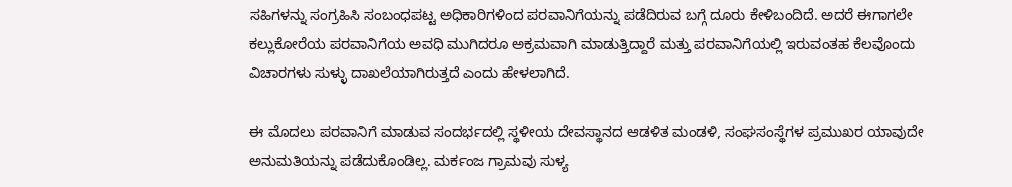ಸಹಿಗಳನ್ನು ಸಂಗ್ರಹಿಸಿ ಸಂಬಂಧಪಟ್ಟ ಅಧಿಕಾರಿಗಳಿಂದ ಪರವಾನಿಗೆಯನ್ನು ಪಡೆದಿರುವ ಬಗ್ಗೆ ದೂರು ಕೇಳಿಬಂದಿದೆ. ಅದರೆ ಈಗಾಗಲೇ ಕಲ್ಲುಕೋರೆಯ ಪರವಾನಿಗೆಯ ಅವಧಿ ಮುಗಿದರೂ ಅಕ್ರಮವಾಗಿ ಮಾಡುತ್ತಿದ್ದಾರೆ ಮತ್ತು ಪರವಾನಿಗೆಯಲ್ಲಿ ಇರುವಂತಹ ಕೆಲವೊಂದು ವಿಚಾರಗಳು ಸುಳ್ಳು ದಾಖಲೆಯಾಗಿರುತ್ತದೆ ಎಂದು ಹೇಳಲಾಗಿದೆ.

ಈ ಮೊದಲು ಪರವಾನಿಗೆ ಮಾಡುವ ಸಂದರ್ಭದಲ್ಲಿ ಸ್ಥಳೀಯ ದೇವಸ್ಥಾನದ ಆಡಳಿತ ಮಂಡಳಿ, ಸಂಘಸಂಸ್ಥೆಗಳ ಪ್ರಮುಖರ ಯಾವುದೇ ಅನುಮತಿಯನ್ನು ಪಡೆದುಕೊಂಡಿಲ್ಲ. ಮರ್ಕಂಜ ಗ್ರಾಮವು ಸುಳ್ಯ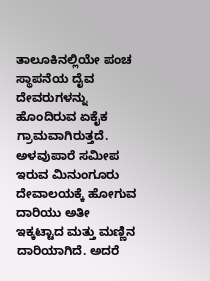ತಾಲೂಕಿನಲ್ಲಿಯೇ ಪಂಚ ಸ್ಥಾಪನೆಯ ದೈವ ದೇವರುಗಳನ್ನು ಹೊಂದಿರುವ ಏಕೈಕ ಗ್ರಾಮವಾಗಿರುತ್ತದೆ.
ಅಳವುಪಾರೆ ಸಮೀಪ ಇರುವ ಮಿನುಂಗೂರು ದೇವಾಲಯಕ್ಕೆ ಹೋಗುವ ದಾರಿಯು ಅತೀ ಇಕ್ಕಟ್ಟಾದ ಮತ್ತು ಮಣ್ಣಿನ ದಾರಿಯಾಗಿದೆ. ಅದರೆ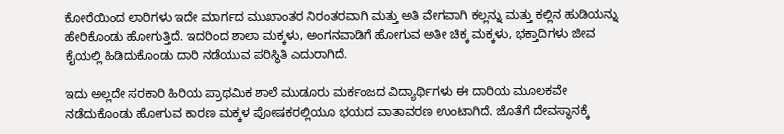ಕೋರೆಯಿಂದ ಲಾರಿಗಳು ಇದೇ ಮಾರ್ಗದ ಮುಖಾಂತರ ನಿರಂತರವಾಗಿ ಮತ್ತು ಅತಿ ವೇಗವಾಗಿ ಕಲ್ಲನ್ನು ಮತ್ತು ಕಲ್ಲಿನ ಹುಡಿಯನ್ನು ಹೇರಿಕೊಂಡು ಹೋಗುತ್ತಿದೆ. ಇದರಿಂದ ಶಾಲಾ ಮಕ್ಕಳು, ಅಂಗನವಾಡಿಗೆ ಹೋಗುವ ಅತೀ ಚಿಕ್ಕ ಮಕ್ಕಳು, ಭಕ್ತಾದಿಗಳು ಜೀವ ಕೈಯಲ್ಲಿ ಹಿಡಿದುಕೊಂಡು ದಾರಿ ನಡೆಯುವ ಪರಿಸ್ಥಿತಿ ಎದುರಾಗಿದೆ.

ಇದು ಅಲ್ಲದೇ ಸರಕಾರಿ ಹಿರಿಯ ಪ್ರಾಥಮಿಕ ಶಾಲೆ ಮುಡೂರು ಮರ್ಕಂಜದ ವಿದ್ಯಾರ್ಥಿಗಳು ಈ ದಾರಿಯ ಮೂಲಕವೇ ನಡೆದುಕೊಂಡು ಹೋಗುವ ಕಾರಣ ಮಕ್ಕಳ ಪೋಷಕರಲ್ಲಿಯೂ ಭಯದ ವಾತಾವರಣ ಉಂಟಾಗಿದೆ. ಜೊತೆಗೆ ದೇವಸ್ಥಾನಕ್ಕೆ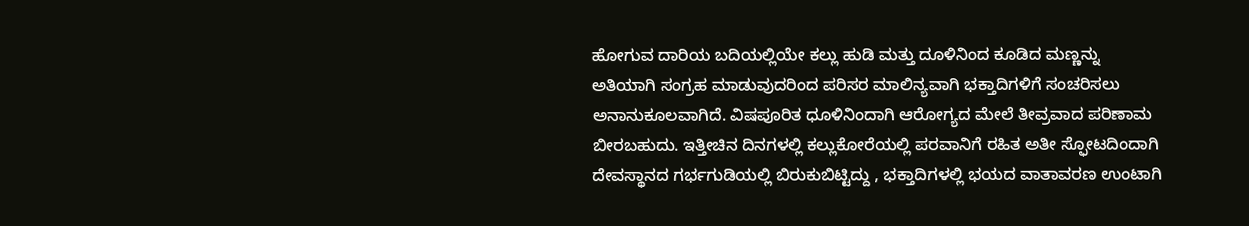ಹೋಗುವ ದಾರಿಯ ಬದಿಯಲ್ಲಿಯೇ ಕಲ್ಲು ಹುಡಿ ಮತ್ತು ದೂಳಿನಿಂದ ಕೂಡಿದ ಮಣ್ಣನ್ನು ಅತಿಯಾಗಿ ಸಂಗ್ರಹ ಮಾಡುವುದರಿಂದ ಪರಿಸರ ಮಾಲಿನ್ಯವಾಗಿ ಭಕ್ತಾದಿಗಳಿಗೆ ಸಂಚರಿಸಲು ಅನಾನುಕೂಲವಾಗಿದೆ. ವಿಷಪೂರಿತ ಧೂಳಿನಿಂದಾಗಿ ಆರೋಗ್ಯದ ಮೇಲೆ ತೀವ್ರವಾದ ಪರಿಣಾಮ ಬೀರಬಹುದು. ಇತ್ತೀಚಿನ ದಿನಗಳಲ್ಲಿ ಕಲ್ಲುಕೋರೆಯಲ್ಲಿ ಪರವಾನಿಗೆ ರಹಿತ ಅತೀ ಸ್ಫೋಟದಿಂದಾಗಿ ದೇವಸ್ಥಾನದ ಗರ್ಭಗುಡಿಯಲ್ಲಿ ಬಿರುಕುಬಿಟ್ಟಿದ್ದು , ಭಕ್ತಾದಿಗಳಲ್ಲಿ ಭಯದ ವಾತಾವರಣ ಉಂಟಾಗಿ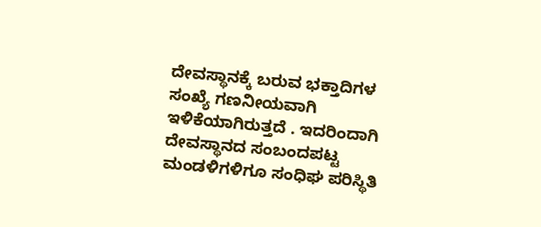ದೇವಸ್ಥಾನಕ್ಕೆ ಬರುವ ಭಕ್ತಾದಿಗಳ ಸಂಖ್ಯೆ ಗಣನೀಯವಾಗಿ ಇಳಿಕೆಯಾಗಿರುತ್ತದೆ . ಇದರಿಂದಾಗಿ ದೇವಸ್ಥಾನದ ಸಂಬಂದಪಟ್ಟ ಮಂಡಳಿಗಳಿಗೂ ಸಂಧಿಘ ಪರಿಸ್ಥಿತಿ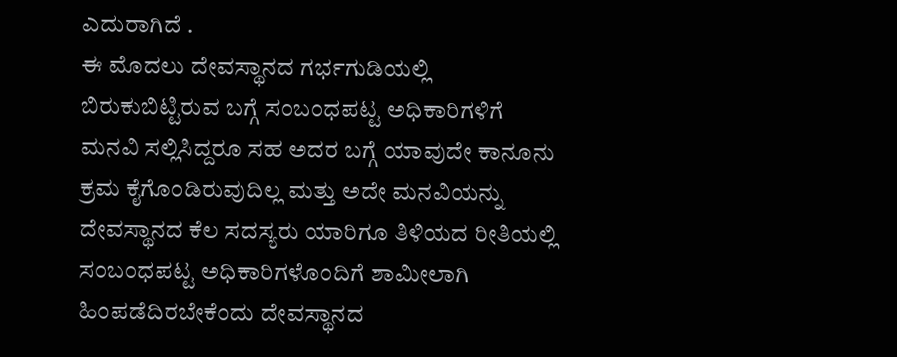ಎದುರಾಗಿದೆ .
ಈ ಮೊದಲು ದೇವಸ್ಥಾನದ ಗರ್ಭಗುಡಿಯಲ್ಲಿ ಬಿರುಕುಬಿಟ್ಟಿರುವ ಬಗ್ಗೆ ಸಂಬಂಧಪಟ್ಟ ಅಧಿಕಾರಿಗಳಿಗೆ ಮನವಿ ಸಲ್ಲಿಸಿದ್ದರೂ ಸಹ ಅದರ ಬಗ್ಗೆ ಯಾವುದೇ ಕಾನೂನು ಕ್ರಮ ಕೈಗೊಂಡಿರುವುದಿಲ್ಲ ಮತ್ತು ಅದೇ ಮನವಿಯನ್ನು ದೇವಸ್ಥಾನದ ಕೆಲ ಸದಸ್ಯರು ಯಾರಿಗೂ ತಿಳಿಯದ ರೀತಿಯಲ್ಲಿ ಸಂಬಂಧಪಟ್ಟ ಅಧಿಕಾರಿಗಳೊಂದಿಗೆ ಶಾಮೀಲಾಗಿ ಹಿಂಪಡೆದಿರಬೇಕೆಂದು ದೇವಸ್ಥಾನದ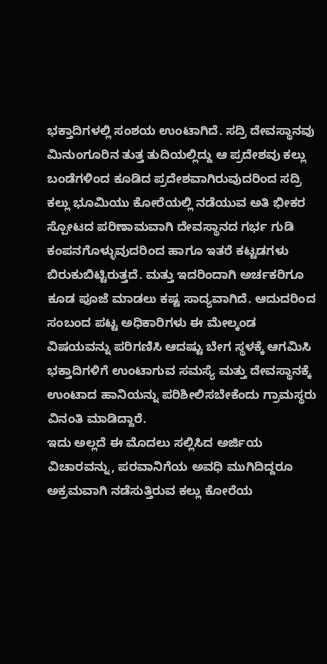ಭಕ್ತಾದಿಗಳಲ್ಲಿ ಸಂಶಯ ಉಂಟಾಗಿದೆ. ಸದ್ರಿ ದೇವಸ್ಥಾನವು ಮಿನುಂಗೂರಿನ ತುತ್ತ ತುದಿಯಲ್ಲಿದ್ದು ಆ ಪ್ರದೇಶವು ಕಲ್ಲು ಬಂಡೆಗಳಿಂದ ಕೂಡಿದ ಪ್ರದೇಶವಾಗಿರುವುದರಿಂದ ಸದ್ರಿ ಕಲ್ಲು ಭೂಮಿಯು ಕೋರೆಯಲ್ಲಿ ನಡೆಯುವ ಅತಿ ಭೀಕರ ಸ್ಪೋಟದ ಪರಿಣಾಮವಾಗಿ ದೇವಸ್ಥಾನದ ಗರ್ಭ ಗುಡಿ ಕಂಪನಗೊಳ್ಳುವುದರಿಂದ ಹಾಗೂ ಇತರೆ ಕಟ್ಟಡಗಳು ಬಿರುಕುಬಿಟ್ಟಿರುತ್ತದೆ. ಮತ್ತು ಇದರಿಂದಾಗಿ ಅರ್ಚಕರಿಗೂ ಕೂಡ ಪೂಜೆ ಮಾಡಲು ಕಷ್ಟ ಸಾದ್ಯವಾಗಿದೆ. ಆದುದರಿಂದ ಸಂಬಂದ ಪಟ್ಟ ಅಧಿಕಾರಿಗಳು ಈ ಮೇಲ್ಕಂಡ ವಿಷಯವನ್ನು ಪರಿಗಣಿಸಿ ಆದಷ್ಟು ಬೇಗ ಸ್ಥಳಕ್ಕೆ ಆಗಮಿಸಿ ಭಕ್ತಾದಿಗಳಿಗೆ ಉಂಟಾಗುವ ಸಮಸ್ಯೆ ಮತ್ತು ದೇವಸ್ಥಾನಕ್ಕೆ ಉಂಟಾದ ಹಾನಿಯನ್ನು ಪರಿಶೀಲಿಸಬೇಕೆಂದು ಗ್ರಾಮಸ್ಥರು ವಿನಂತಿ ಮಾಡಿದ್ದಾರೆ.
ಇದು ಅಲ್ಲದೆ ಈ ಮೊದಲು ಸಲ್ಲಿಸಿದ ಅರ್ಜಿಯ ವಿಚಾರವನ್ನು, ಪರವಾನಿಗೆಯ ಅವಧಿ ಮುಗಿದಿದ್ದರೂ ಅಕ್ರಮವಾಗಿ ನಡೆಸುತ್ತಿರುವ ಕಲ್ಲು ಕೋರೆಯ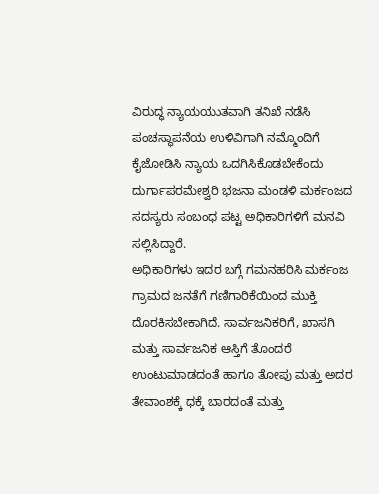ವಿರುದ್ಧ ನ್ಯಾಯಯುತವಾಗಿ ತನಿಖೆ ನಡೆಸಿ ಪಂಚಸ್ಥಾಪನೆಯ ಉಳಿವಿಗಾಗಿ ನಮ್ಮೊಂದಿಗೆ ಕೈಜೋಡಿಸಿ ನ್ಯಾಯ ಒದಗಿಸಿಕೊಡಬೇಕೆಂದು ದುರ್ಗಾಪರಮೇಶ್ವರಿ ಭಜನಾ ಮಂಡಳಿ ಮರ್ಕಂಜದ ಸದಸ್ಯರು ಸಂಬಂಧ ಪಟ್ಟ ಅಧಿಕಾರಿಗಳಿಗೆ ಮನವಿ ಸಲ್ಲಿಸಿದ್ದಾರೆ.
ಅಧಿಕಾರಿಗಳು ಇದರ ಬಗ್ಗೆ ಗಮನಹರಿಸಿ ಮರ್ಕಂಜ ಗ್ರಾಮದ ಜನತೆಗೆ ಗಣಿಗಾರಿಕೆಯಿಂದ ಮುಕ್ತಿ ದೊರಕಿಸಬೇಕಾಗಿದೆ. ಸಾರ್ವಜನಿಕರಿಗೆ, ಖಾಸಗಿ ಮತ್ತು ಸಾರ್ವಜನಿಕ ಆಸ್ತಿಗೆ ತೊಂದರೆ ಉಂಟುಮಾಡದಂತೆ ಹಾಗೂ ತೋಪು ಮತ್ತು ಅದರ ತೇವಾಂಶಕ್ಕೆ ಧಕ್ಕೆ ಬಾರದಂತೆ ಮತ್ತು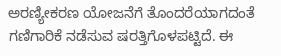ಅರಣ್ಯೀಕರಣ ಯೋಜನೆಗೆ ತೊಂದರೆಯಾಗದಂತೆ ಗಣಿಗಾರಿಕೆ ನಡೆಸುವ ಷರತ್ತಿಗೊಳಪಟ್ಟಿದೆ. ಈ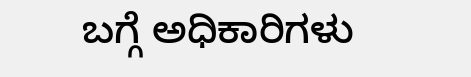ಬಗ್ಗೆ ಅಧಿಕಾರಿಗಳು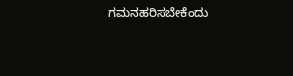ಗಮನಹರಿಸಬೇಕೆಂದು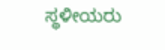ಸ್ಥಳೀಯರು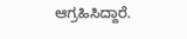ಆಗ್ರಹಿಸಿದ್ದಾರೆ.